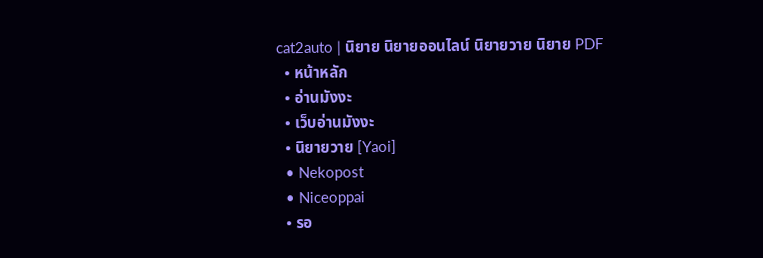cat2auto | นิยาย นิยายออนไลน์ นิยายวาย นิยาย PDF
  • หน้าหลัก
  • อ่านมังงะ
  • เว็บอ่านมังงะ
  • นิยายวาย [Yaoi]
  • Nekopost
  • Niceoppai
  • รอ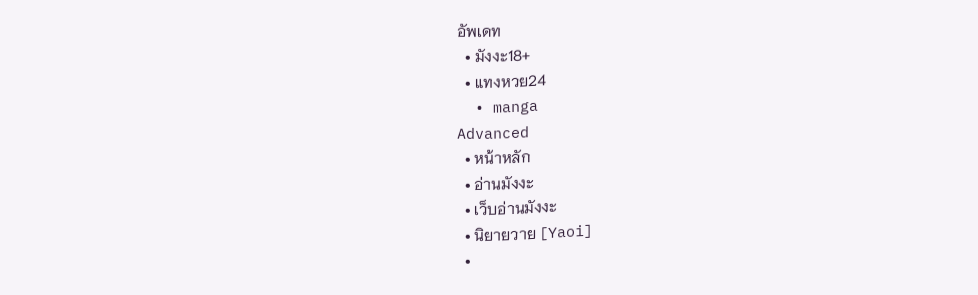อัพเดท
  • มังงะ18+
  • แทงหวย24
  • manga
Advanced
  • หน้าหลัก
  • อ่านมังงะ
  • เว็บอ่านมังงะ
  • นิยายวาย [Yaoi]
  •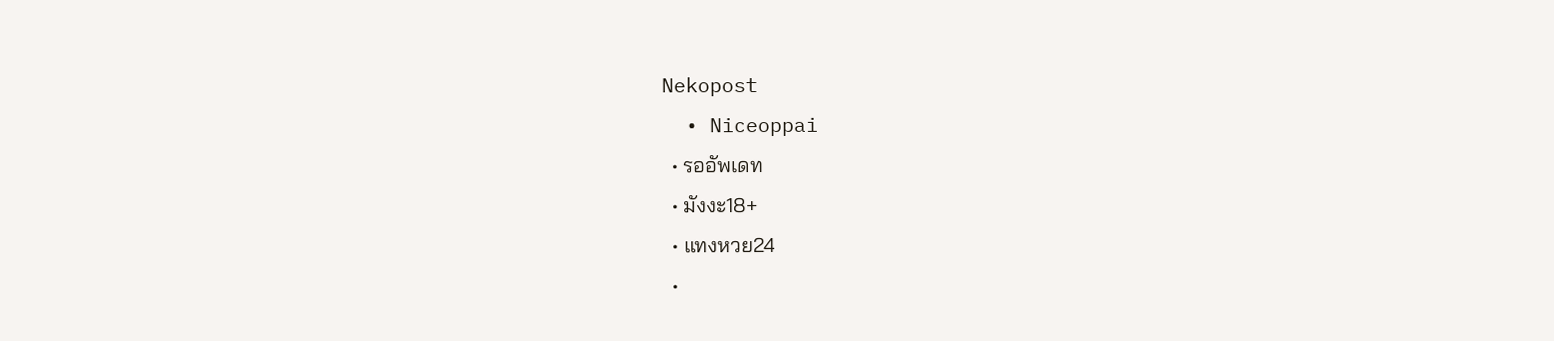Nekopost
  • Niceoppai
  • รออัพเดท
  • มังงะ18+
  • แทงหวย24
  •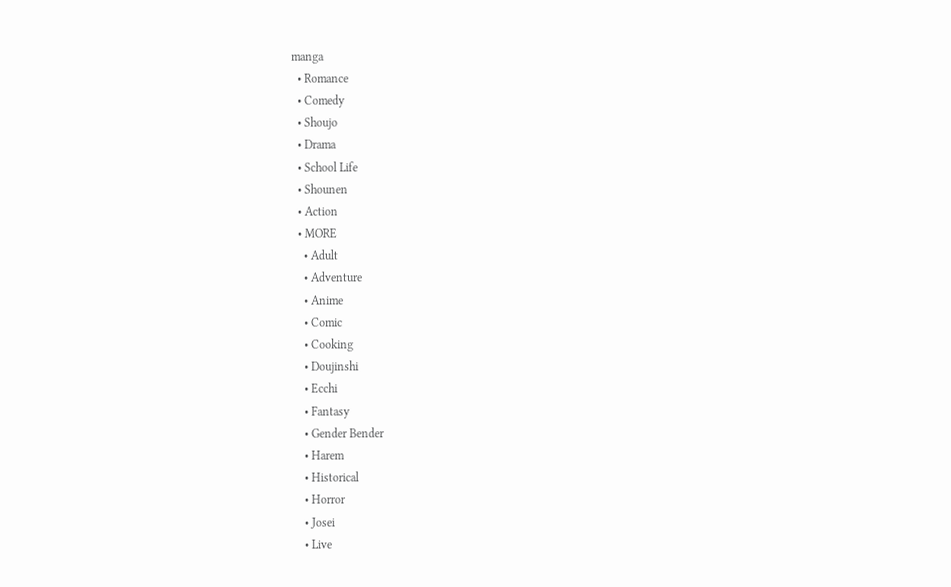manga
  • Romance
  • Comedy
  • Shoujo
  • Drama
  • School Life
  • Shounen
  • Action
  • MORE
    • Adult
    • Adventure
    • Anime
    • Comic
    • Cooking
    • Doujinshi
    • Ecchi
    • Fantasy
    • Gender Bender
    • Harem
    • Historical
    • Horror
    • Josei
    • Live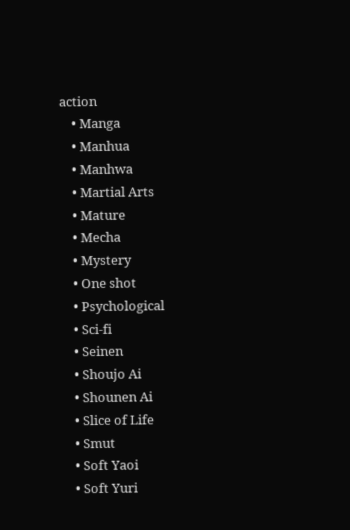action
    • Manga
    • Manhua
    • Manhwa
    • Martial Arts
    • Mature
    • Mecha
    • Mystery
    • One shot
    • Psychological
    • Sci-fi
    • Seinen
    • Shoujo Ai
    • Shounen Ai
    • Slice of Life
    • Smut
    • Soft Yaoi
    • Soft Yuri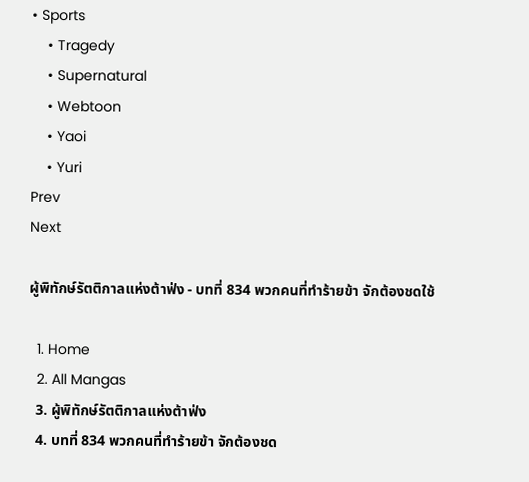• Sports
    • Tragedy
    • Supernatural
    • Webtoon
    • Yaoi
    • Yuri
Prev
Next

ผู้พิทักษ์รัตติกาลแห่งต้าฟ่ง - บทที่ 834 พวกคนที่ทำร้ายข้า จักต้องชดใช้

  1. Home
  2. All Mangas
  3. ผู้พิทักษ์รัตติกาลแห่งต้าฟ่ง
  4. บทที่ 834 พวกคนที่ทำร้ายข้า จักต้องชด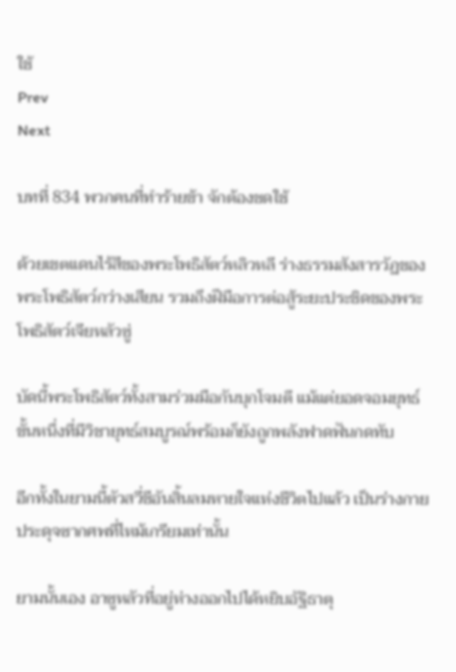ใช้
Prev
Next

บทที่ 834 พวกคนที่ทำร้ายข้า จักต้องชดใช้

ด้วยเขตแดนไร้สีของพระโพธิสัตว์หลิวหลี ร่างธรรมสังสารวัฏของพระโพธิสัตว์กว่างเสียน รวมถึงฝีมือการต่อสู้ระยะประชิดของพระโพธิสัตว์เจียหลัวซู่

บัดนี้พระโพธิสัตว์ทั้งสามร่วมมือกันบุกโจมตี แม้แต่ยอดจอมยุทธ์ขั้นหนึ่งที่มีวิชายุทธ์สมบูรณ์พร้อมก็ยังถูกพลังฟาดฟันกดทับ

อีกทั้งในยามนี้ตัวสวี่ชีอันสิ้นลมหายใจแห่งชีวิตไปแล้ว เป็นร่างกายประดุจซากศพที่ไหม้เกรียมเท่านั้น

ยามนั้นเอง อาซูหลัวที่อยู่ห่างออกไปได้หยิบอัฐิธาตุ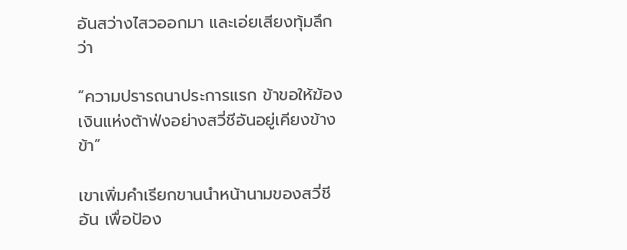อันสว่างไสวออกมา และเอ่ยเสียงทุ้มลึกว่า

“ความปรารถนาประการแรก ข้าขอให้ฆ้องเงินแห่งต้าฟ่งอย่างสวี่ชีอันอยู่เคียงข้างข้า”

เขาเพิ่มคำเรียกขานนำหน้านามของสวี่ชีอัน เพื่อป้อง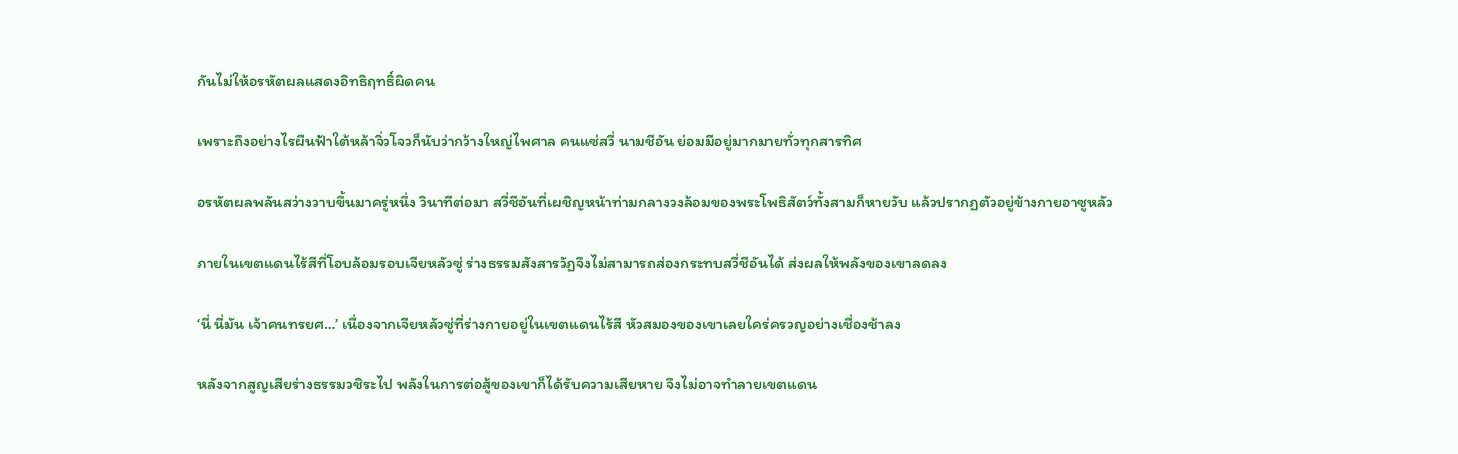กันไม่ให้อรหัตผลแสดงอิทธิฤทธิ์ผิดคน

เพราะถึงอย่างไรผืนฟ้าใต้หล้าจิ่วโจวก็นับว่ากว้างใหญ่ไพศาล คนแซ่สวี่ นามชีอัน ย่อมมีอยู่มากมายทั่วทุกสารทิศ

อรหัตผลพลันสว่างวาบขึ้นมาครู่หนึ่ง วินาทีต่อมา สวี่ชีอันที่เผชิญหน้าท่ามกลางวงล้อมของพระโพธิสัตว์ทั้งสามก็หายวับ แล้วปรากฏตัวอยู่ข้างกายอาซูหลัว

ภายในเขตแดนไร้สีที่โอบล้อมรอบเจียหลัวซู่ ร่างธรรมสังสารวัฏจึงไม่สามารถส่องกระทบสวี่ชีอันได้ ส่งผลให้พลังของเขาลดลง

‘นี่ นี่มัน เจ้าคนทรยศ…’ เนื่องจากเจียหลัวซู่ที่ร่างกายอยู่ในเขตแดนไร้สี หัวสมองของเขาเลยใคร่ครวญอย่างเชื่องช้าลง

หลังจากสูญเสียร่างธรรมวชิระไป พลังในการต่อสู้ของเขาก็ได้รับความเสียหาย จึงไม่อาจทำลายเขตแดน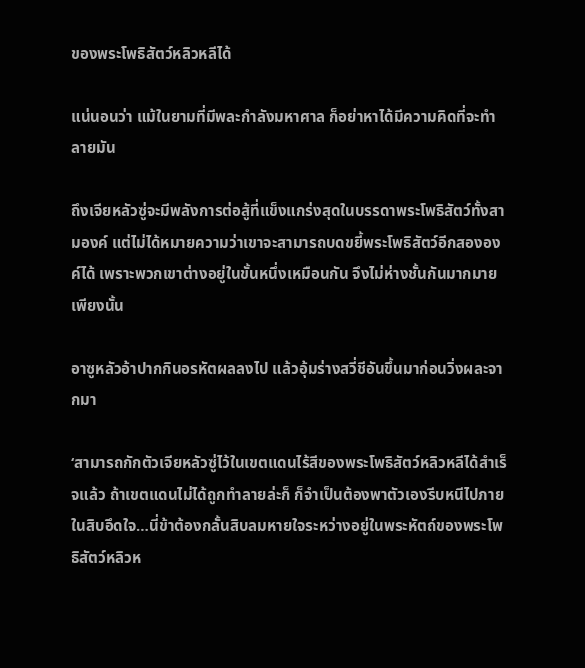ของพระโพธิสัตว์หลิวหลีได้

แน่นอนว่า แม้ในยามที่มีพละกำลังมหาศาล ก็อย่าหาได้มีความคิดที่จะทำลายมัน

ถึงเจียหลัวซู่จะมีพลังการต่อสู้ที่แข็งแกร่งสุดในบรรดาพระโพธิสัตว์ทั้งสามองค์ แต่ไม่ได้หมายความว่าเขาจะสามารถบดขยี้พระโพธิสัตว์อีกสององค์ได้ เพราะพวกเขาต่างอยู่ในขั้นหนึ่งเหมือนกัน จึงไม่ห่างชั้นกันมากมายเพียงนั้น

อาซูหลัวอ้าปากกินอรหัตผลลงไป แล้วอุ้มร่างสวี่ชีอันขึ้นมาก่อนวิ่งผละจากมา

‘สามารถกักตัวเจียหลัวซู่ไว้ในเขตแดนไร้สีของพระโพธิสัตว์หลิวหลีได้สำเร็จแล้ว ถ้าเขตแดนไม่ได้ถูกทำลายล่ะก็ ก็จำเป็นต้องพาตัวเองรีบหนีไปภายในสิบอึดใจ…นี่ข้าต้องกลั้นสิบลมหายใจระหว่างอยู่ในพระหัตถ์ของพระโพธิสัตว์หลิวห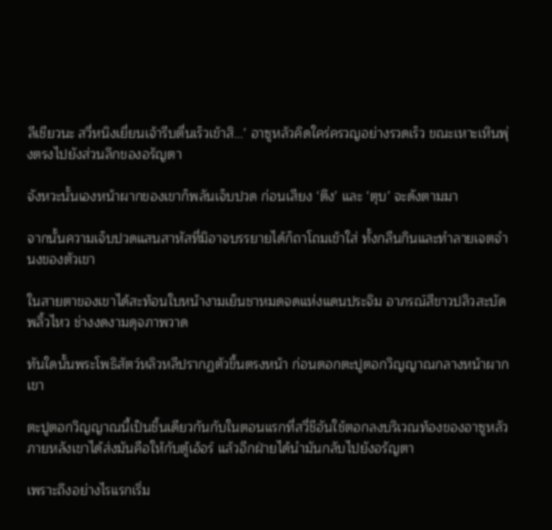ลีเชียวนะ สวี่หนิงเยี่ยนเจ้ารีบตื่นเร็วเข้าสิ…’ อาซูหลัวคิดใคร่ครวญอย่างรวดเร็ว ขณะเหาะเหินพุ่งตรงไปยังส่วนลึกของอรัญตา

จังหวะนั้นเองหน้าผากของเขาก็พลันเจ็บปวด ก่อนเสียง ‘ตึง’ และ ‘ตุบ’ จะดังตามมา

จากนั้นความเจ็บปวดแสนสาหัสที่มิอาจบรรยายได้ก็ถาโถมเข้าใส่ ทั้งกลืนกินและทำลายเจตจำนงของตัวเขา

ในสายตาของเขาได้สะท้อนใบหน้างามเย็นชาหมดจดแห่งแดนประจิม อาภรณ์สีขาวปลิวสะบัดพลิ้วไหว ช่างงดงามดุจภาพวาด

ทันใดนั้นพระโพธิสัตว์หลิวหลีปรากฏตัวขึ้นตรงหน้า ก่อนตอกตะปูตอกวิญญาณกลางหน้าผากเขา

ตะปูตอกวิญญาณนี้เป็นชิ้นเดียวกันกับในตอนแรกที่สวี่ชีอันใช้ตอกลงบริเวณท้องของอาซูหลัว ภายหลังเขาได้ส่งมันคือให้กับตู้เอ้อร์ แล้วอีกฝ่ายได้นำมันกลับไปยังอรัญตา

เพราะถึงอย่างไรแรกเริ่ม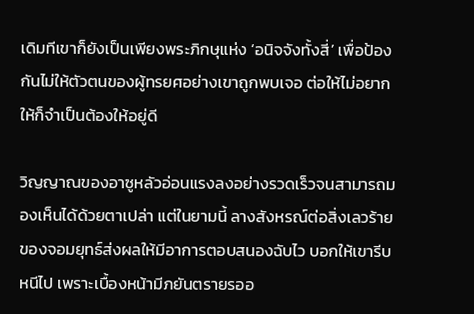เดิมทีเขาก็ยังเป็นเพียงพระภิกษุแห่ง ‘อนิจจังทั้งสี่’ เพื่อป้องกันไม่ให้ตัวตนของผู้ทรยศอย่างเขาถูกพบเจอ ต่อให้ไม่อยากให้ก็จำเป็นต้องให้อยู่ดี

วิญญาณของอาซูหลัวอ่อนแรงลงอย่างรวดเร็วจนสามารถมองเห็นได้ด้วยตาเปล่า แต่ในยามนี้ ลางสังหรณ์ต่อสิ่งเลวร้ายของจอมยุทธ์ส่งผลให้มีอาการตอบสนองฉับไว บอกให้เขารีบหนีไป เพราะเบื้องหน้ามีภยันตรายรออ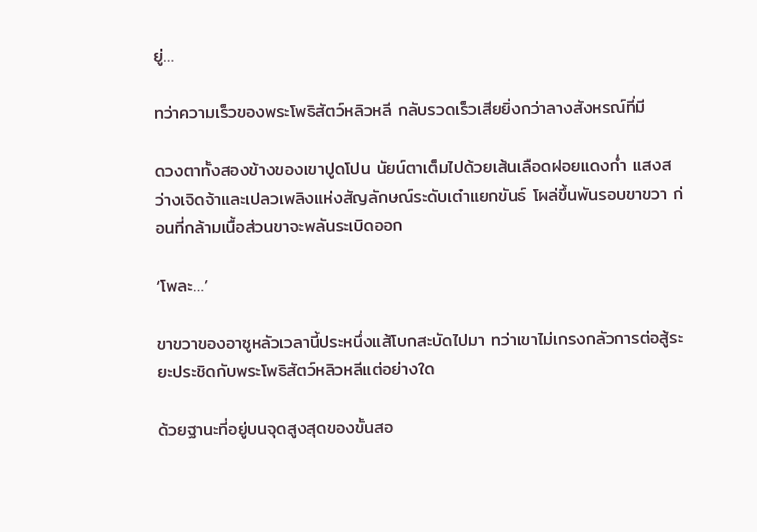ยู่…

ทว่าความเร็วของพระโพธิสัตว์หลิวหลี กลับรวดเร็วเสียยิ่งกว่าลางสังหรณ์ที่มี

ดวงตาทั้งสองข้างของเขาปูดโปน นัยน์ตาเต็มไปด้วยเส้นเลือดฝอยแดงก่ำ แสงสว่างเจิดจ้าและเปลวเพลิงแห่งสัญลักษณ์ระดับเต๋าแยกขันธ์ โผล่ขึ้นพันรอบขาขวา ก่อนที่กล้ามเนื้อส่วนขาจะพลันระเบิดออก

‘โพละ…’

ขาขวาของอาซูหลัวเวลานี้ประหนึ่งแส้โบกสะบัดไปมา ทว่าเขาไม่เกรงกลัวการต่อสู้ระยะประชิดกับพระโพธิสัตว์หลิวหลีแต่อย่างใด

ด้วยฐานะที่อยู่บนจุดสูงสุดของขั้นสอ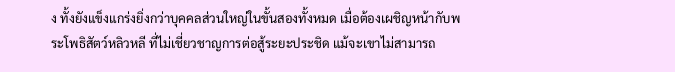ง ทั้งยังแข็งแกร่งยิ่งกว่าบุคคลส่วนใหญ่ในขั้นสองทั้งหมด เมื่อต้องเผชิญหน้ากับพระโพธิสัตว์หลิวหลี ที่ไม่เชี่ยวชาญการต่อสู้ระยะประชิด แม้จะเขาไม่สามารถ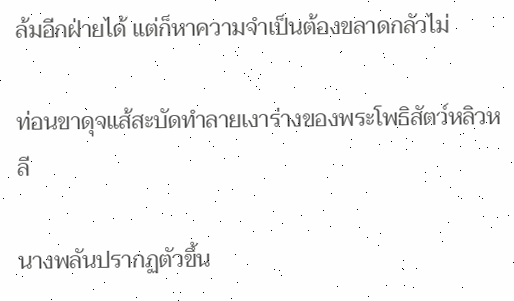ล้มอีกฝ่ายได้ แต่ก็หาความจำเป็นต้องขลาดกลัวไม่

ท่อนขาดุจแส้สะบัดทำลายเงาร่างของพระโพธิสัตว์หลิวหลี

นางพลันปรากฏตัวขึ้น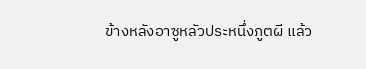ข้างหลังอาซูหลัวประหนึ่งภูตผี แล้ว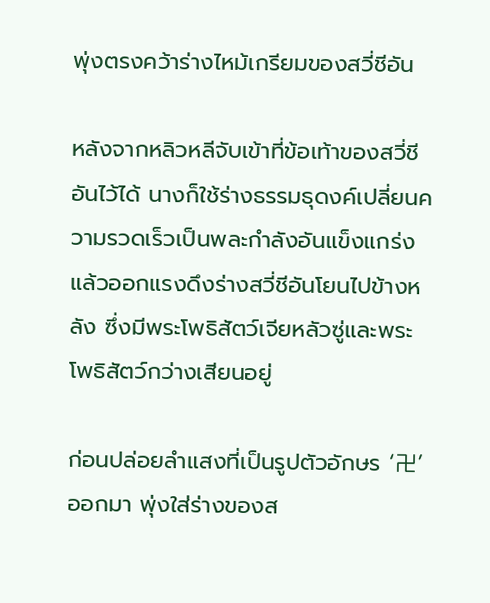พุ่งตรงคว้าร่างไหม้เกรียมของสวี่ชีอัน

หลังจากหลิวหลีจับเข้าที่ข้อเท้าของสวี่ชีอันไว้ได้ นางก็ใช้ร่างธรรมธุดงค์เปลี่ยนความรวดเร็วเป็นพละกำลังอันแข็งแกร่ง แล้วออกแรงดึงร่างสวี่ชีอันโยนไปข้างหลัง ซึ่งมีพระโพธิสัตว์เจียหลัวซู่และพระโพธิสัตว์กว่างเสียนอยู่

ก่อนปล่อยลำแสงที่เป็นรูปตัวอักษร ‘卍’ ออกมา พุ่งใส่ร่างของส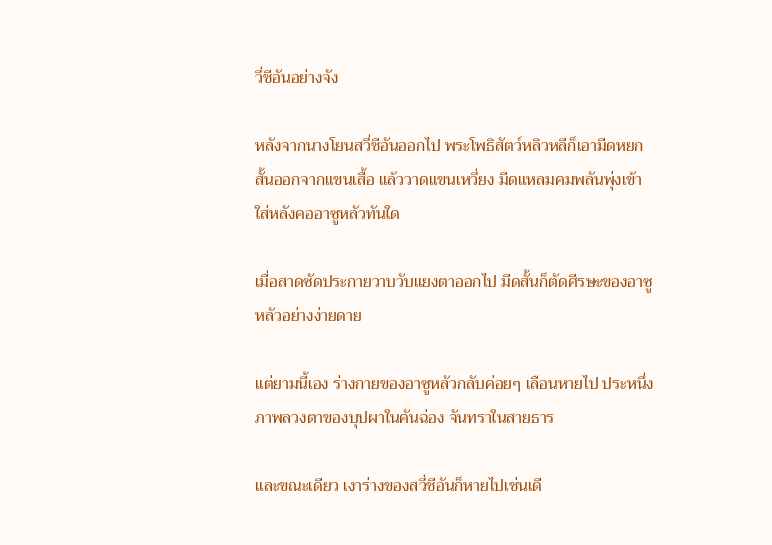วี่ชีอันอย่างจัง

หลังจากนางโยนสวี่ชีอันออกไป พระโพธิสัตว์หลิวหลีก็เอามีดหยกสั้นออกจากแขนเสื้อ แล้ววาดแขนเหวี่ยง มีดแหลมคมพลันพุ่งเข้าใส่หลังคออาซูหลัวทันใด

เมื่อสาดซัดประกายวาบวับแยงตาออกไป มีดสั้นก็ตัดศีรษะของอาซูหลัวอย่างง่ายดาย

แต่ยามนี้เอง ร่างกายของอาซูหลัวกลับค่อยๆ เลือนหายไป ประหนึ่งภาพลวงตาของบุปผาในคันฉ่อง จันทราในสายธาร

และขณะเดียว เงาร่างของสวี่ชีอันก็หายไปเช่นเดี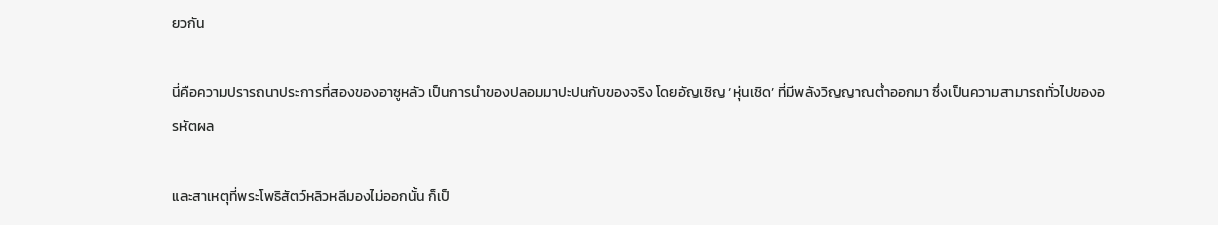ยวกัน

นี่คือความปรารถนาประการที่สองของอาซูหลัว เป็นการนำของปลอมมาปะปนกับของจริง โดยอัญเชิญ ‘หุ่นเชิด’ ที่มีพลังวิญญาณต่ำออกมา ซึ่งเป็นความสามารถทั่วไปของอรหัตผล

และสาเหตุที่พระโพธิสัตว์หลิวหลีมองไม่ออกนั้น ก็เป็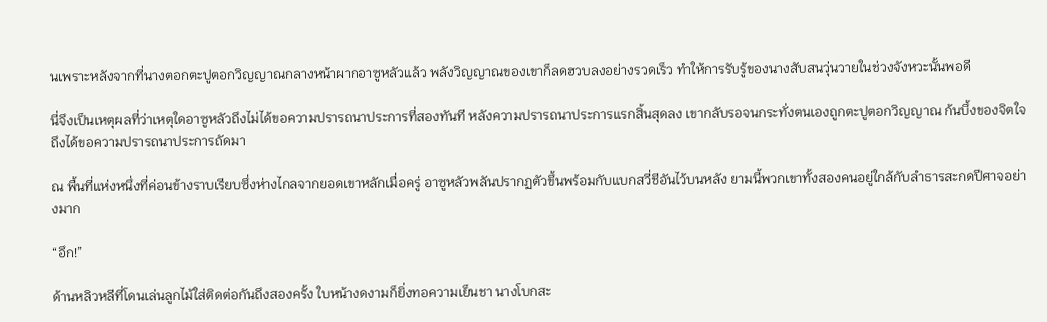นเพราะหลังจากที่นางตอกตะปูตอกวิญญาณกลางหน้าผากอาซูหลัวแล้ว พลังวิญญาณของเขาก็ลดฮวบลงอย่างรวดเร็ว ทำให้การรับรู้ของนางสับสนวุ่นวายในช่วงจังหวะนั้นพอดี

นี่จึงเป็นเหตุผลที่ว่าเหตุใดอาซูหลัวถึงไม่ได้ขอความปรารถนาประการที่สองทันที หลังความปรารถนาประการแรกสิ้นสุดลง เขากลับรอจนกระทั่งตนเองถูกตะปูตอกวิญญาณ ก้นบึ้งของจิตใจถึงได้ขอความปรารถนาประการถัดมา

ณ พื้นที่แห่งหนึ่งที่ค่อนข้างราบเรียบซึ่งห่างไกลจากยอดเขาหลักเมื่อครู่ อาซูหลัวพลันปรากฏตัวขึ้นพร้อมกับแบกสวี่ชีอันไว้บนหลัง ยามนี้พวกเขาทั้งสองคนอยู่ใกล้กับลำธารสะกดปีศาจอย่างมาก

“อึก!”

ด้านหลิวหลีที่โดนเล่นลูกไม้ใส่ติดต่อกันถึงสองครั้ง ใบหน้างดงามก็ยิ่งทอความเย็นชา นางโบกสะ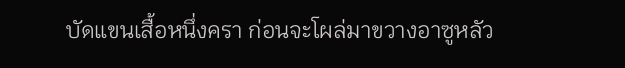บัดแขนเสื้อหนึ่งครา ก่อนจะโผล่มาขวางอาซูหลัว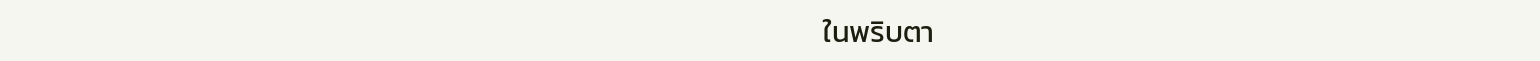ในพริบตา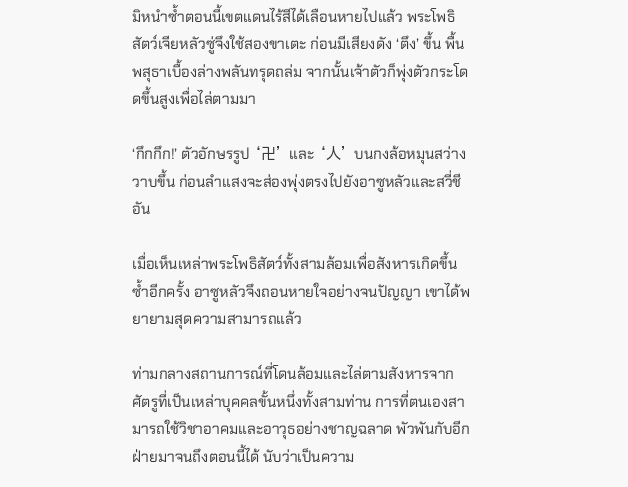มิหนำซ้ำตอนนี้เขตแดนไร้สีได้เลือนหายไปแล้ว พระโพธิสัตว์เจียหลัวซู่จึงใช้สองขาเตะ ก่อนมีเสียงดัง ‘ตึง’ ขึ้น พื้นพสุธาเบื้องล่างพลันทรุดถล่ม จากนั้นเจ้าตัวก็พุ่งตัวกระโดดขึ้นสูงเพื่อไล่ตามมา

‘กึกกึก!’ ตัวอักษรรูป ‘卍’ และ ‘人’ บนกงล้อหมุนสว่างวาบขึ้น ก่อนลำแสงจะส่องพุ่งตรงไปยังอาซูหลัวและสวี่ชีอัน

เมื่อเห็นเหล่าพระโพธิสัตว์ทั้งสามล้อมเพื่อสังหารเกิดขึ้นซ้ำอีกครั้ง อาซูหลัวจึงถอนหายใจอย่างจนปัญญา เขาได้พยายามสุดความสามารถแล้ว

ท่ามกลางสถานการณ์ที่โดนล้อมและไล่ตามสังหารจากศัตรูที่เป็นเหล่าบุคคลขั้นหนึ่งทั้งสามท่าน การที่ตนเองสามารถใช้วิชาอาคมและอาวุธอย่างชาญฉลาด พัวพันกับอีกฝ่ายมาจนถึงตอนนี้ได้ นับว่าเป็นความ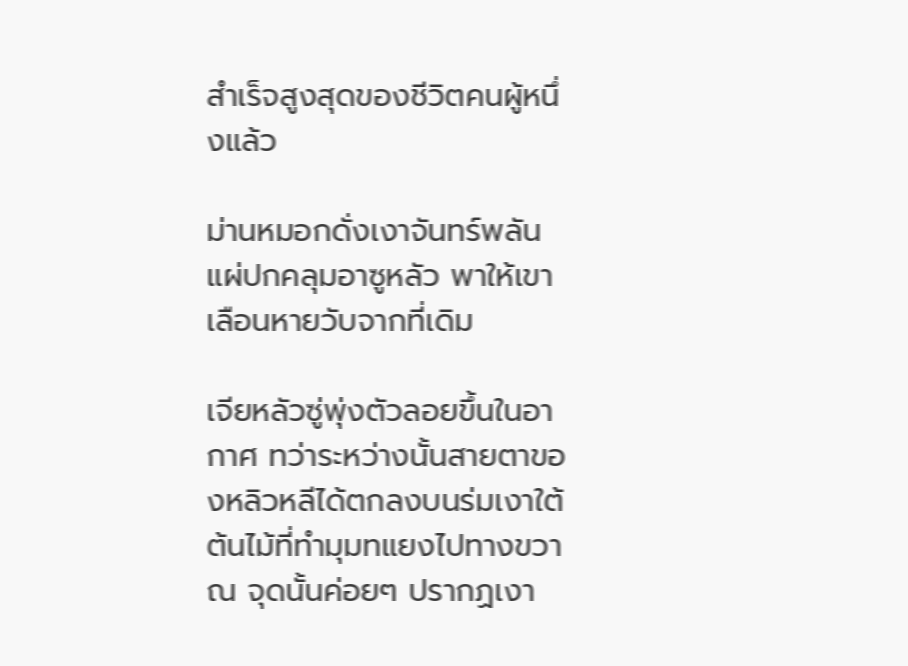สำเร็จสูงสุดของชีวิตคนผู้หนึ่งแล้ว

ม่านหมอกดั่งเงาจันทร์พลันแผ่ปกคลุมอาซูหลัว พาให้เขาเลือนหายวับจากที่เดิม

เจียหลัวซู่พุ่งตัวลอยขึ้นในอากาศ ทว่าระหว่างนั้นสายตาของหลิวหลีได้ตกลงบนร่มเงาใต้ต้นไม้ที่ทำมุมทแยงไปทางขวา ณ จุดนั้นค่อยๆ ปรากฏเงา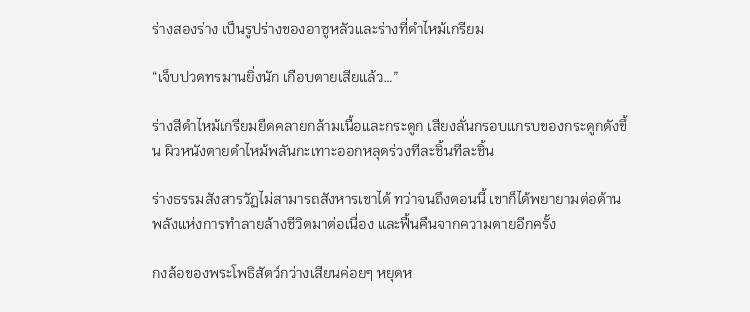ร่างสองร่าง เป็นรูปร่างของอาซูหลัวและร่างที่ดำไหม้เกรียม

“เจ็บปวดทรมานยิ่งนัก เกือบตายเสียแล้ว…”

ร่างสีดำไหม้เกรียมยืดคลายกล้ามเนื้อและกระดูก เสียงลั่นกรอบแกรบของกระดูกดังขึ้น ผิวหนังตายดำไหม้พลันกะเทาะออกหลุดร่วงทีละชิ้นทีละชิ้น

ร่างธรรมสังสารวัฏไม่สามารถสังหารเขาได้ ทว่าจนถึงตอนนี้ เขาก็ได้พยายามต่อต้านพลังแห่งการทำลายล้างชีวิตมาต่อเนื่อง และฟื้นคืนจากความตายอีกครั้ง

กงล้อของพระโพธิสัตว์กว่างเสียนค่อยๆ หยุดห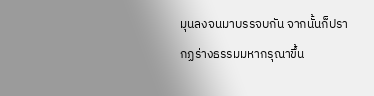มุนลงจนมาบรรจบกัน จากนั้นก็ปรากฏร่างธรรมมหากรุณาขึ้น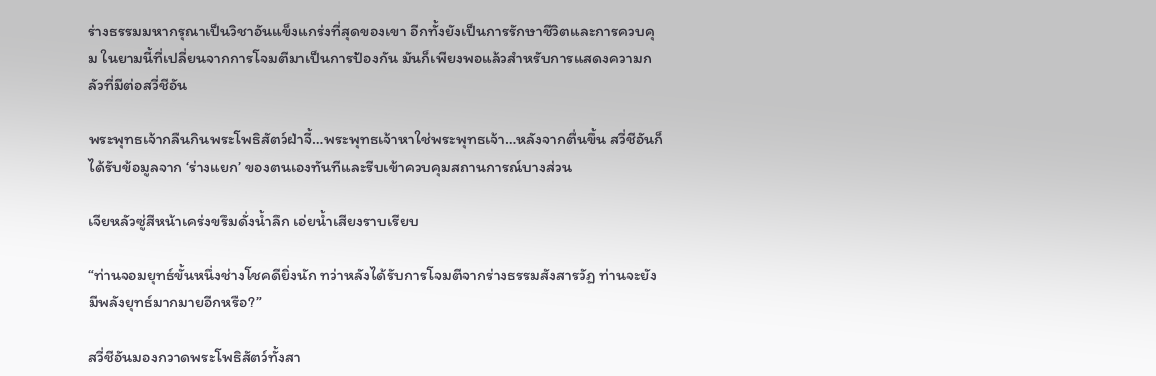ร่างธรรมมหากรุณาเป็นวิชาอันแข็งแกร่งที่สุดของเขา อีกทั้งยังเป็นการรักษาชีวิตและการควบคุม ในยามนี้ที่เปลี่ยนจากการโจมตีมาเป็นการป้องกัน มันก็เพียงพอแล้วสำหรับการแสดงความกลัวที่มีต่อสวี่ชีอัน

พระพุทธเจ้ากลืนกินพระโพธิสัตว์ฝ่าจี้…พระพุทธเจ้าหาใช่พระพุทธเจ้า…หลังจากตื่นขึ้น สวี่ชีอันก็ได้รับข้อมูลจาก ‘ร่างแยก’ ของตนเองทันทีและรีบเข้าควบคุมสถานการณ์บางส่วน

เจียหลัวซู่สีหน้าเคร่งขรึมดั่งน้ำลึก เอ่ยน้ำเสียงราบเรียบ

“ท่านจอมยุทธ์ขั้นหนึ่งช่างโชคดียิ่งนัก ทว่าหลังได้รับการโจมตีจากร่างธรรมสังสารวัฏ ท่านจะยังมีพลังยุทธ์มากมายอีกหรือ?”

สวี่ชีอันมองกวาดพระโพธิสัตว์ทั้งสา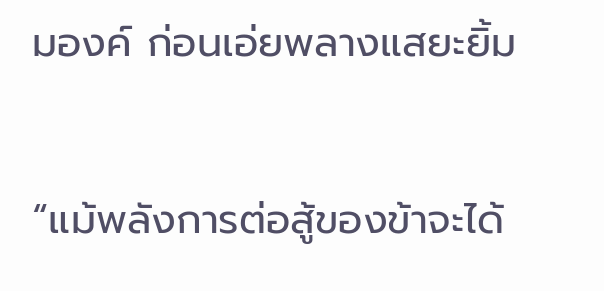มองค์ ก่อนเอ่ยพลางแสยะยิ้ม

“แม้พลังการต่อสู้ของข้าจะได้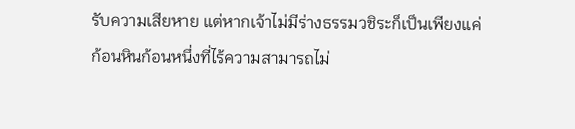รับความเสียหาย แต่หากเจ้าไม่มีร่างธรรมวชิระก็เป็นเพียงแค่ก้อนหินก้อนหนึ่งที่ไร้ความสามารถไม่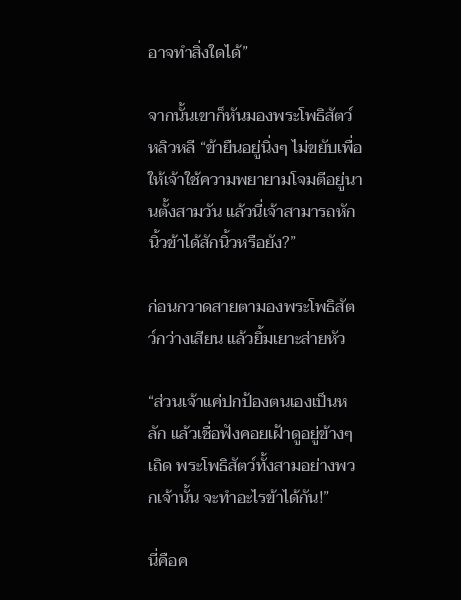อาจทำสิ่งใดได้”

จากนั้นเขาก็หันมองพระโพธิสัตว์หลิวหลี “ข้ายืนอยู่นิ่งๆ ไม่ขยับเพื่อให้เจ้าใช้ความพยายามโจมตีอยู่นานตั้งสามวัน แล้วนี่เจ้าสามารถหักนิ้วข้าได้สักนิ้วหรือยัง?”

ก่อนกวาดสายตามองพระโพธิสัตว์กว่างเสียน แล้วยิ้มเยาะส่ายหัว

“ส่วนเจ้าแค่ปกป้องตนเองเป็นหลัก แล้วเชื่อฟังคอยเฝ้าดูอยู่ข้างๆ เถิด พระโพธิสัตว์ทั้งสามอย่างพวกเจ้านั้น จะทำอะไรข้าได้กัน!”

นี่คือค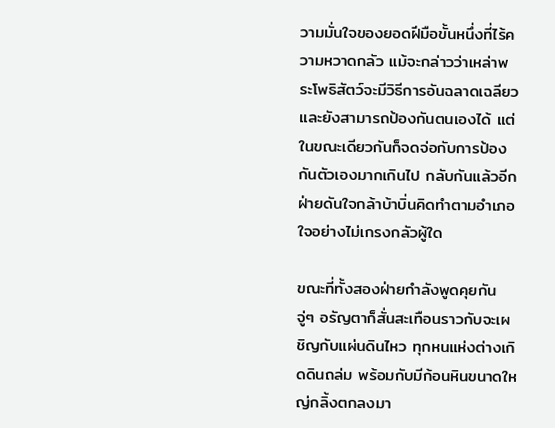วามมั่นใจของยอดฝีมือขั้นหนึ่งที่ไร้ความหวาดกลัว แม้จะกล่าวว่าเหล่าพระโพธิสัตว์จะมีวิธีการอันฉลาดเฉลียวและยังสามารถป้องกันตนเองได้ แต่ในขณะเดียวกันก็จดจ่อกับการป้องกันตัวเองมากเกินไป กลับกันแล้วอีกฝ่ายดันใจกล้าบ้าบิ่นคิดทำตามอำเภอใจอย่างไม่เกรงกลัวผู้ใด

ขณะที่ทั้งสองฝ่ายกำลังพูดคุยกัน จู่ๆ อรัญตาก็สั่นสะเทือนราวกับจะเผชิญกับแผ่นดินไหว ทุกหนแห่งต่างเกิดดินถล่ม พร้อมกับมีก้อนหินขนาดใหญ่กลิ้งตกลงมา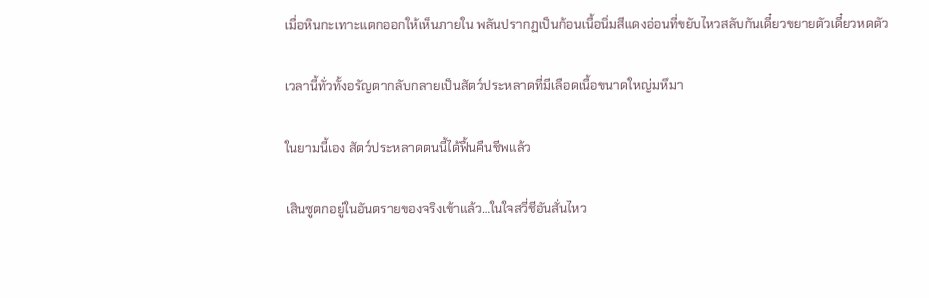เมื่อหินกะเทาะแตกออกให้เห็นภายใน พลันปรากฏเป็นก้อนเนื้อนิ่มสีแดงอ่อนที่ขยับไหวสลับกันเดี๋ยวขยายตัวเดี๋ยวหดตัว

เวลานี้ทั่วทั้งอรัญตากลับกลายเป็นสัตว์ประหลาดที่มีเลือดเนื้อขนาดใหญ่มหึมา

ในยามนี้เอง สัตว์ประหลาดตนนี้ได้ฟื้นคืนชีพแล้ว

เสินซูตกอยู่ในอันตรายของจริงเข้าแล้ว…ในใจสวี่ชีอันสั่นไหว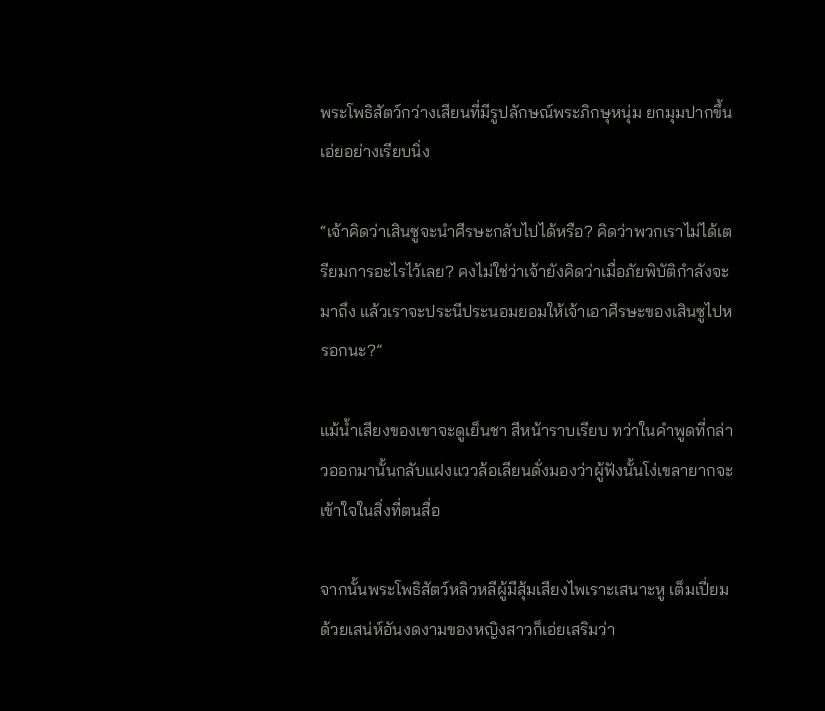พระโพธิสัตว์กว่างเสียนที่มีรูปลักษณ์พระภิกษุหนุ่ม ยกมุมปากขึ้น เอ่ยอย่างเรียบนิ่ง

“เจ้าคิดว่าเสินซูจะนำศีรษะกลับไปได้หรือ? คิดว่าพวกเราไม่ได้เตรียมการอะไรไว้เลย? คงไม่ใช่ว่าเจ้ายังคิดว่าเมื่อภัยพิบัติกำลังจะมาถึง แล้วเราจะประนีประนอมยอมให้เจ้าเอาศีรษะของเสินซูไปหรอกนะ?”

แม้น้ำเสียงของเขาจะดูเย็นชา สีหน้าราบเรียบ ทว่าในคำพูดที่กล่าวออกมานั้นกลับแฝงแววล้อเลียนดั่งมองว่าผู้ฟังนั้นโง่เขลายากจะเข้าใจในสิ่งที่ตนสื่อ

จากนั้นพระโพธิสัตว์หลิวหลีผู้มีสุ้มเสียงไพเราะเสนาะหู เต็มเปี่ยมด้วยเสน่ห์อันงดงามของหญิงสาวก็เอ่ยเสริมว่า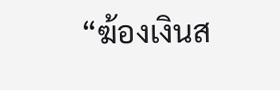“ฆ้องเงินส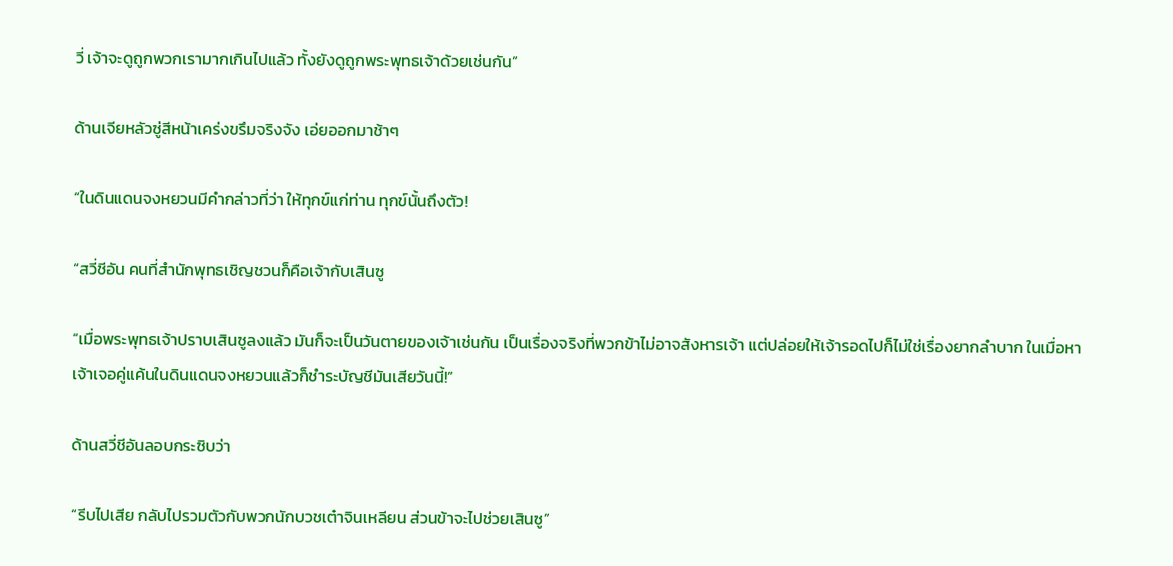วี่ เจ้าจะดูถูกพวกเรามากเกินไปแล้ว ทั้งยังดูถูกพระพุทธเจ้าด้วยเช่นกัน”

ด้านเจียหลัวซู่สีหน้าเคร่งขรึมจริงจัง เอ่ยออกมาช้าๆ

“ในดินแดนจงหยวนมีคำกล่าวที่ว่า ให้ทุกข์แก่ท่าน ทุกข์นั้นถึงตัว!

“สวี่ชีอัน คนที่สำนักพุทธเชิญชวนก็คือเจ้ากับเสินซู

“เมื่อพระพุทธเจ้าปราบเสินซูลงแล้ว มันก็จะเป็นวันตายของเจ้าเช่นกัน เป็นเรื่องจริงที่พวกข้าไม่อาจสังหารเจ้า แต่ปล่อยให้เจ้ารอดไปก็ไม่ใช่เรื่องยากลำบาก ในเมื่อหาเจ้าเจอคู่แค้นในดินแดนจงหยวนแล้วก็ชำระบัญชีมันเสียวันนี้!”

ด้านสวี่ชีอันลอบกระซิบว่า

“รีบไปเสีย กลับไปรวมตัวกับพวกนักบวชเต๋าจินเหลียน ส่วนข้าจะไปช่วยเสินซู”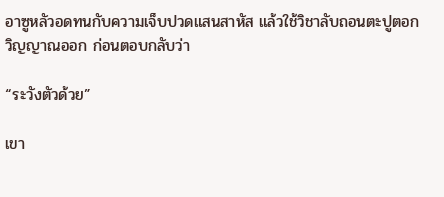อาซูหลัวอดทนกับความเจ็บปวดแสนสาหัส แล้วใช้วิชาลับถอนตะปูตอกวิญญาณออก ก่อนตอบกลับว่า

“ระวังตัวด้วย”

เขา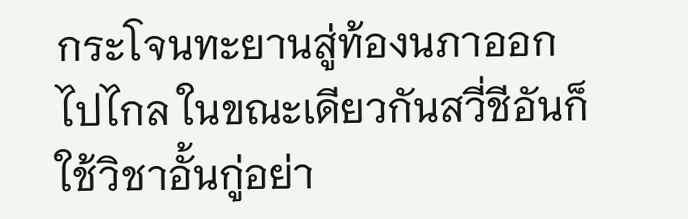กระโจนทะยานสู่ท้องนภาออกไปไกล ในขณะเดียวกันสวี่ชีอันก็ใช้วิชาอั้นกู่อย่า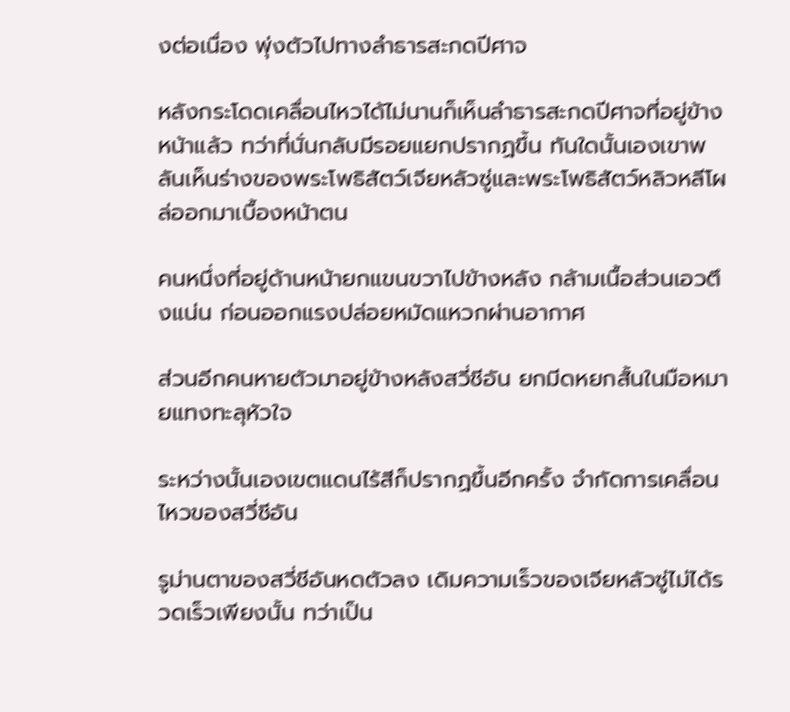งต่อเนื่อง พุ่งตัวไปทางลำธารสะกดปีศาจ

หลังกระโดดเคลื่อนไหวได้ไม่นานก็เห็นลำธารสะกดปีศาจที่อยู่ข้างหน้าแล้ว ทว่าที่นั่นกลับมีรอยแยกปรากฏขึ้น ทันใดนั้นเองเขาพลันเห็นร่างของพระโพธิสัตว์เจียหลัวซู่และพระโพธิสัตว์หลิวหลีโผล่ออกมาเบื้องหน้าตน

คนหนึ่งที่อยู่ด้านหน้ายกแขนขวาไปข้างหลัง กล้ามเนื้อส่วนเอวตึงแน่น ก่อนออกแรงปล่อยหมัดแหวกผ่านอากาศ

ส่วนอีกคนหายตัวมาอยู่ข้างหลังสวี่ชีอัน ยกมีดหยกสั้นในมือหมายแทงทะลุหัวใจ

ระหว่างนั้นเองเขตแดนไร้สีก็ปรากฏขึ้นอีกครั้ง จำกัดการเคลื่อนไหวของสวี่ชีอัน

รูม่านตาของสวี่ชีอันหดตัวลง เดิมความเร็วของเจียหลัวซู่ไม่ได้รวดเร็วเพียงนั้น ทว่าเป็น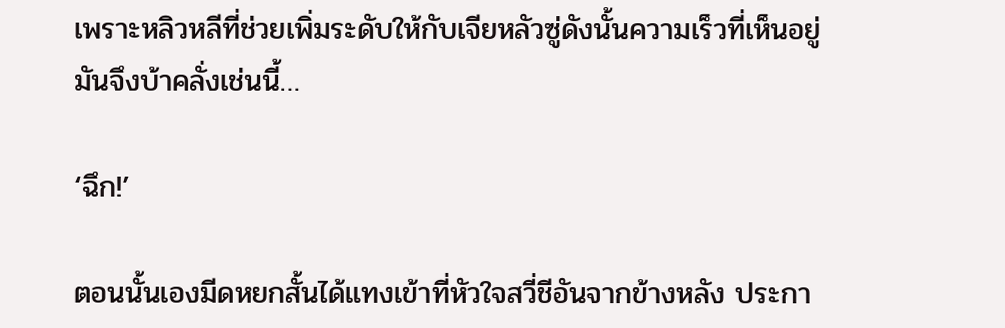เพราะหลิวหลีที่ช่วยเพิ่มระดับให้กับเจียหลัวซู่ดังนั้นความเร็วที่เห็นอยู่มันจึงบ้าคลั่งเช่นนี้…

‘ฉึก!’

ตอนนั้นเองมีดหยกสั้นได้แทงเข้าที่หัวใจสวี่ชีอันจากข้างหลัง ประกา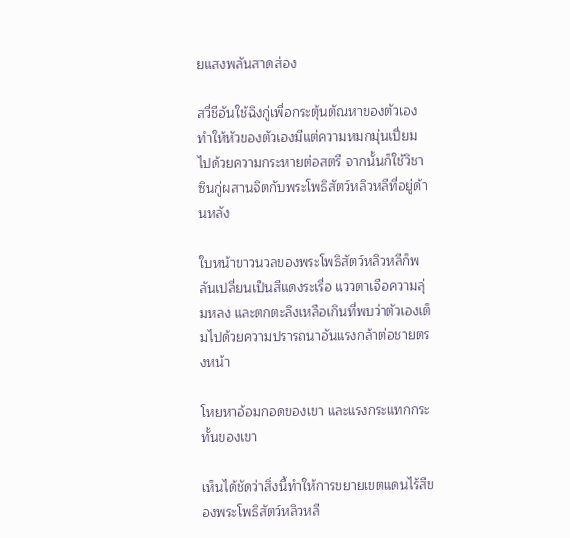ยแสงพลันสาดส่อง

สวี่ชีอันใช้ฉิงกู่เพื่อกระตุ้นตัณหาของตัวเอง ทำให้หัวของตัวเองมีแต่ความหมกมุ่นเปี่ยมไปด้วยความกระหายต่อสตรี จากนั้นก็ใช้วิชาซินกู่ผสานจิตกับพระโพธิสัตว์หลิวหลีที่อยู่ด้านหลัง

ใบหน้าขาวนวลของพระโพธิสัตว์หลิวหลีก็พลันเปลี่ยนเป็นสีแดงระเรื่อ แววตาเจือความลุ่มหลง และตกตะลึงเหลือเกินที่พบว่าตัวเองเต็มไปด้วยความปรารถนาอันแรงกล้าต่อชายตรงหน้า

โหยหาอ้อมกอดของเขา และแรงกระแทกกระทั้นของเขา

เห็นได้ชัดว่าสิ่งนี้ทำให้การขยายเขตแดนไร้สีของพระโพธิสัตว์หลิวหลี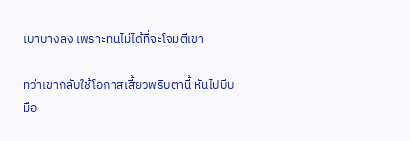เบาบางลง เพราะทนไม่ได้ที่จะโจมตีเขา

ทว่าเขากลับใช้โอกาสเสี้ยวพริบตานี้ หันไปบีบมือ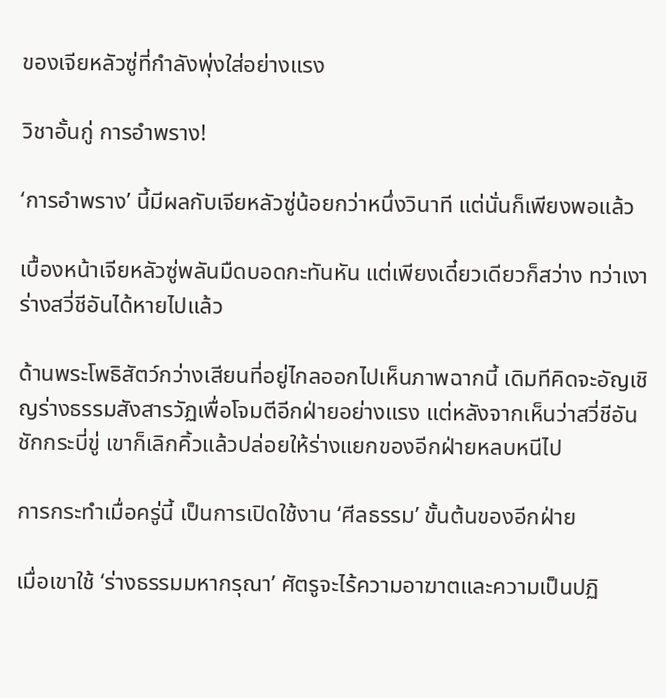ของเจียหลัวซู่ที่กำลังพุ่งใส่อย่างแรง

วิชาอั้นกู่ การอำพราง!

‘การอำพราง’ นี้มีผลกับเจียหลัวซู่น้อยกว่าหนึ่งวินาที แต่นั่นก็เพียงพอแล้ว

เบื้องหน้าเจียหลัวซู่พลันมืดบอดกะทันหัน แต่เพียงเดี๋ยวเดียวก็สว่าง ทว่าเงาร่างสวี่ชีอันได้หายไปแล้ว

ด้านพระโพธิสัตว์กว่างเสียนที่อยู่ไกลออกไปเห็นภาพฉากนี้ เดิมทีคิดจะอัญเชิญร่างธรรมสังสารวัฏเพื่อโจมตีอีกฝ่ายอย่างแรง แต่หลังจากเห็นว่าสวี่ชีอันชักกระบี่ขู่ เขาก็เลิกคิ้วแล้วปล่อยให้ร่างแยกของอีกฝ่ายหลบหนีไป

การกระทำเมื่อครู่นี้ เป็นการเปิดใช้งาน ‘ศีลธรรม’ ขั้นต้นของอีกฝ่าย

เมื่อเขาใช้ ‘ร่างธรรมมหากรุณา’ ศัตรูจะไร้ความอาฆาตและความเป็นปฏิ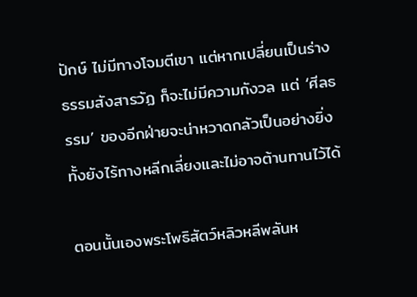ปักษ์ ไม่มีทางโจมตีเขา แต่หากเปลี่ยนเป็นร่างธรรมสังสารวัฏ ก็จะไม่มีความกังวล แต่ ‘ศีลธรรม’ ของอีกฝ่ายจะน่าหวาดกลัวเป็นอย่างยิ่ง ทั้งยังไร้ทางหลีกเลี่ยงและไม่อาจต้านทานไว้ได้

ตอนนั้นเองพระโพธิสัตว์หลิวหลีพลันห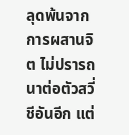ลุดพ้นจากการผสานจิต ไม่ปรารถนาต่อตัวสวี่ชีอันอีก แต่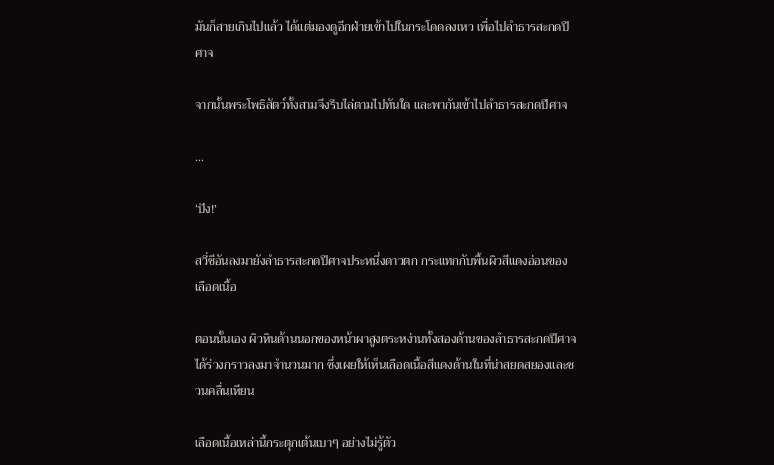มันก็สายเกินไปแล้ว ได้แต่มองดูอีกฝ่ายเข้าไปในกระโดดลงเหว เพื่อไปลำธารสะกดปีศาจ

จากนั้นพระโพธิสัตว์ทั้งสามจึงรีบไล่ตามไปทันใด และพากันเข้าไปลำธารสะกดปีศาจ

…

‘ปัง!’

สวี่ชีอันลงมายังลำธารสะกดปีศาจประหนึ่งดาวตก กระแทกกับพื้นผิวสีแดงอ่อนของเลือดเนื้อ

ตอนนั้นเอง ผิวหินด้านนอกของหน้าผาสูงตระหง่านทั้งสองด้านของลำธารสะกดปีศาจได้ร่วงกราวลงมาจำนวนมาก ซึ่งเผยให้เห็นเลือดเนื้อสีแดงด้านในที่น่าสยดสยองและชวนคลื่นเหียน

เลือดเนื้อเหล่านี้กระตุกเต้นเบาๆ อย่างไม่รู้ตัว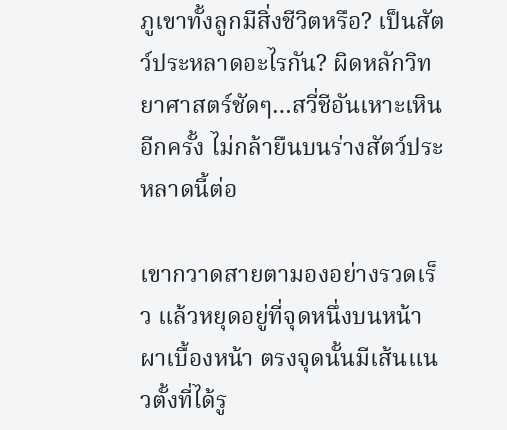ภูเขาทั้งลูกมีสิ่งชีวิตหรือ? เป็นสัตว์ประหลาดอะไรกัน? ผิดหลักวิทยาศาสตร์ชัดๆ…สวี่ชีอันเหาะเหินอีกครั้ง ไม่กล้ายืนบนร่างสัตว์ประหลาดนี้ต่อ

เขากวาดสายตามองอย่างรวดเร็ว แล้วหยุดอยู่ที่จุดหนึ่งบนหน้าผาเบื้องหน้า ตรงจุดนั้นมีเส้นแนวตั้งที่ได้รู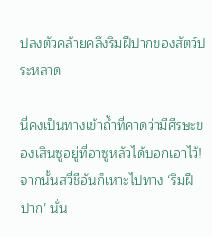ปลงตัวคล้ายคลึงริมฝีปากของสัตว์ประหลาด

นี่คงเป็นทางเข้าถ้ำที่คาดว่ามีศีรษะของเสินซูอยู่ที่อาซูหลัวได้บอกเอาไว้! จากนั้นสวี่ชีอันก็เหาะไปทาง ‘ริมฝีปาก’ นั่น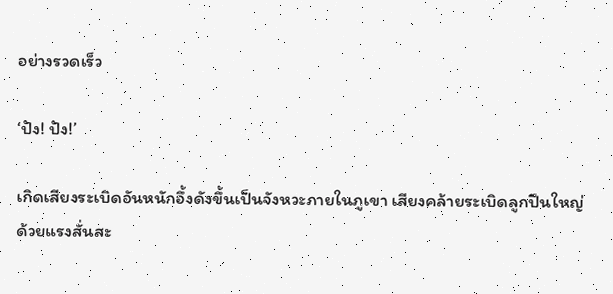อย่างรวดเร็ว

‘ปัง! ปัง!’

เกิดเสียงระเบิดอันหนักอึ้งดังขึ้นเป็นจังหวะภายในภูเขา เสียงคล้ายระเบิดลูกปืนใหญ่ ด้วยแรงสั่นสะ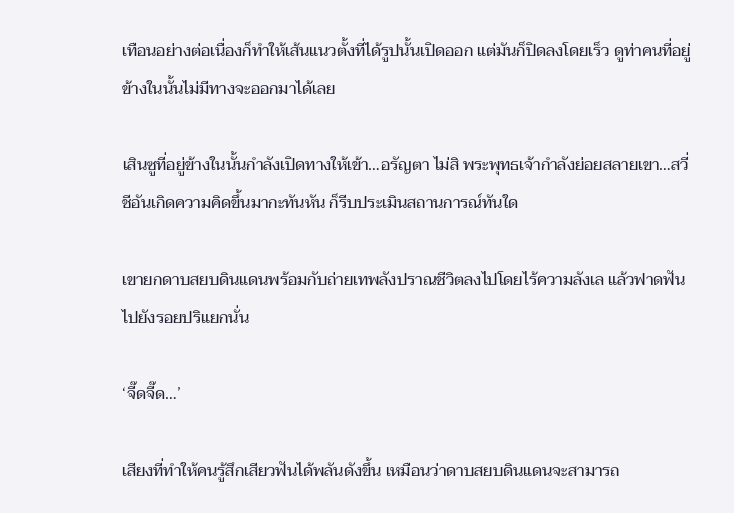เทือนอย่างต่อเนื่องก็ทำให้เส้นแนวตั้งที่ได้รูปนั้นเปิดออก แต่มันก็ปิดลงโดยเร็ว ดูท่าคนที่อยู่ข้างในนั้นไม่มีทางจะออกมาได้เลย

เสินซูที่อยู่ข้างในนั้นกำลังเปิดทางให้เข้า…อรัญตา ไม่สิ พระพุทธเจ้ากำลังย่อยสลายเขา…สวี่ชีอันเกิดความคิดขึ้นมากะทันหัน ก็รีบประเมินสถานการณ์ทันใด

เขายกดาบสยบดินแดนพร้อมกับถ่ายเทพลังปราณชีวิตลงไปโดยไร้ความลังเล แล้วฟาดฟันไปยังรอยปริแยกนั่น

‘จี๊ดจี๊ด…’

เสียงที่ทำให้คนรู้สึกเสียวฟันได้พลันดังขึ้น เหมือนว่าดาบสยบดินแดนจะสามารถ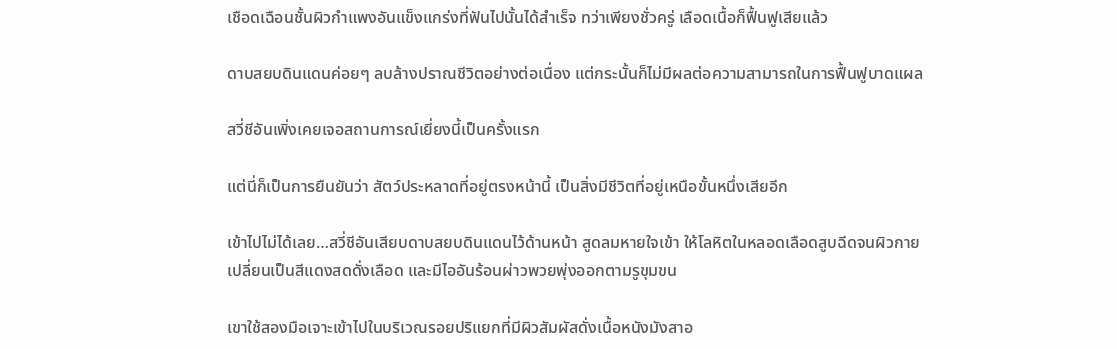เชือดเฉือนชั้นผิวกำแพงอันแข็งแกร่งที่ฟันไปนั้นได้สำเร็จ ทว่าเพียงชั่วครู่ เลือดเนื้อก็ฟื้นฟูเสียแล้ว

ดาบสยบดินแดนค่อยๆ ลบล้างปราณชีวิตอย่างต่อเนื่อง แต่กระนั้นก็ไม่มีผลต่อความสามารถในการฟื้นฟูบาดแผล

สวี่ชีอันเพิ่งเคยเจอสถานการณ์เยี่ยงนี้เป็นครั้งแรก

แต่นี่ก็เป็นการยืนยันว่า สัตว์ประหลาดที่อยู่ตรงหน้านี้ เป็นสิ่งมีชีวิตที่อยู่เหนือขั้นหนึ่งเสียอีก

เข้าไปไม่ได้เลย…สวี่ชีอันเสียบดาบสยบดินแดนไว้ด้านหน้า สูดลมหายใจเข้า ให้โลหิตในหลอดเลือดสูบฉีดจนผิวกายเปลี่ยนเป็นสีแดงสดดั่งเลือด และมีไออันร้อนผ่าวพวยพุ่งออกตามรูขุมขน

เขาใช้สองมือเจาะเข้าไปในบริเวณรอยปริแยกที่มีผิวสัมผัสดั่งเนื้อหนังมังสาอ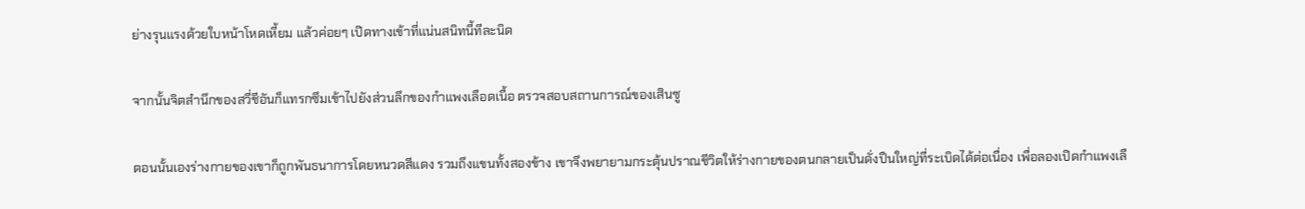ย่างรุนแรงด้วยใบหน้าโหดเหี้ยม แล้วค่อยๆ เปิดทางเข้าที่แน่นสนิทนี้ทีละนิด

จากนั้นจิตสำนึกของสวี่ชีอันก็แทรกซึมเข้าไปยังส่วนลึกของกำแพงเลือดเนื้อ ตรวจสอบสถานการณ์ของเสินซู

ตอนนั้นเองร่างกายของเขาก็ถูกพันธนาการโดยหนวดสีแดง รวมถึงแขนทั้งสองข้าง เขาจึงพยายามกระตุ้นปราณชีวิตให้ร่างกายของตนกลายเป็นดั่งปืนใหญ่ที่ระเบิดได้ต่อเนื่อง เพื่อลองเปิดกำแพงเลื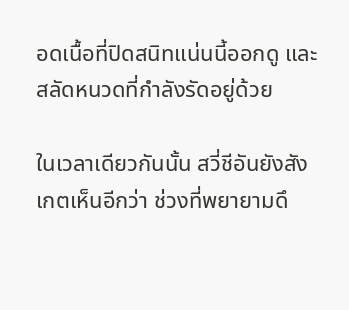อดเนื้อที่ปิดสนิทแน่นนี้ออกดู และสลัดหนวดที่กำลังรัดอยู่ด้วย

ในเวลาเดียวกันนั้น สวี่ชีอันยังสังเกตเห็นอีกว่า ช่วงที่พยายามดึ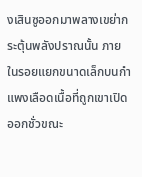งเสินซูออกมาพลางเขย่ากระตุ้นพลังปราณนั้น ภายในรอยแยกขนาดเล็กบนกำแพงเลือดเนื้อที่ถูกเขาเปิดออกชั่วขณะ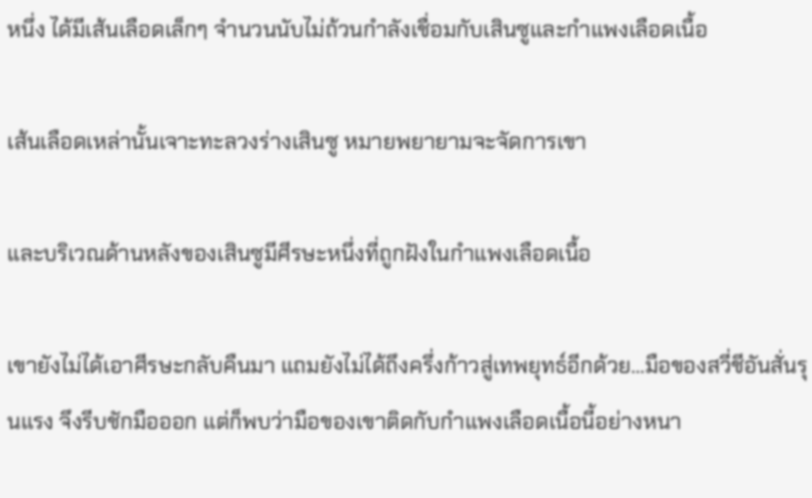หนึ่ง ได้มีเส้นเลือดเล็กๆ จำนวนนับไม่ถ้วนกำลังเชื่อมกับเสินซูและกำแพงเลือดเนื้อ

เส้นเลือดเหล่านั้นเจาะทะลวงร่างเสินซู หมายพยายามจะจัดการเขา

และบริเวณด้านหลังของเสินซูมีศีรษะหนึ่งที่ถูกฝังในกำแพงเลือดเนื้อ

เขายังไม่ได้เอาศีรษะกลับคืนมา แถมยังไม่ได้ถึงครึ่งก้าวสู่เทพยุทธ์อีกด้วย…มือของสวี่ชีอันสั่นรุนแรง จึงรีบชักมือออก แต่ก็พบว่ามือของเขาติดกับกำแพงเลือดเนื้อนี้อย่างหนา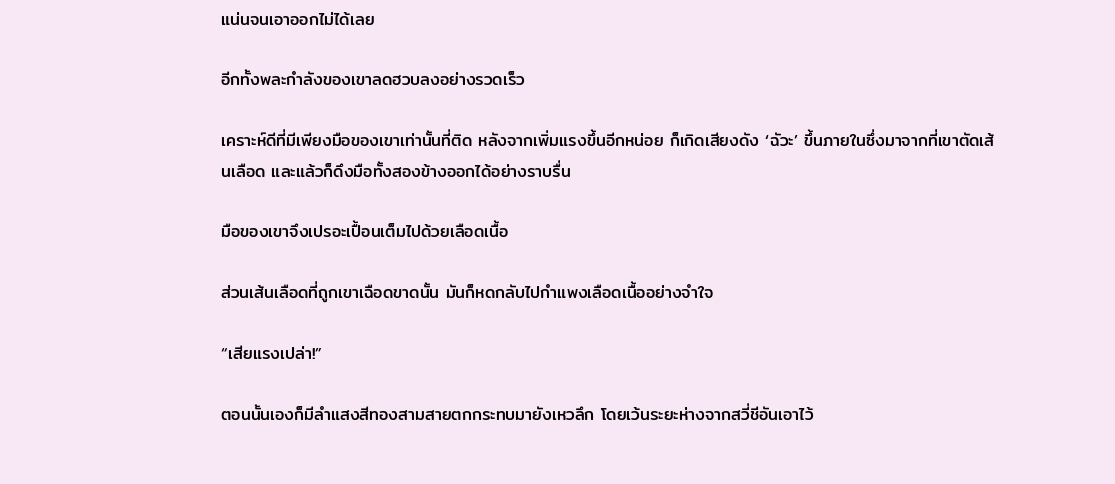แน่นจนเอาออกไม่ได้เลย

อีกทั้งพละกำลังของเขาลดฮวบลงอย่างรวดเร็ว

เคราะห์ดีที่มีเพียงมือของเขาเท่านั้นที่ติด หลังจากเพิ่มแรงขึ้นอีกหน่อย ก็เกิดเสียงดัง ‘ฉัวะ’ ขึ้นภายในซึ่งมาจากที่เขาตัดเส้นเลือด และแล้วก็ดึงมือทั้งสองข้างออกได้อย่างราบรื่น

มือของเขาจึงเปรอะเปื้อนเต็มไปด้วยเลือดเนื้อ

ส่วนเส้นเลือดที่ถูกเขาเฉือดขาดนั้น มันก็หดกลับไปกำแพงเลือดเนื้ออย่างจำใจ

“เสียแรงเปล่า!”

ตอนนั้นเองก็มีลำแสงสีทองสามสายตกกระทบมายังเหวลึก โดยเว้นระยะห่างจากสวี่ชีอันเอาไว้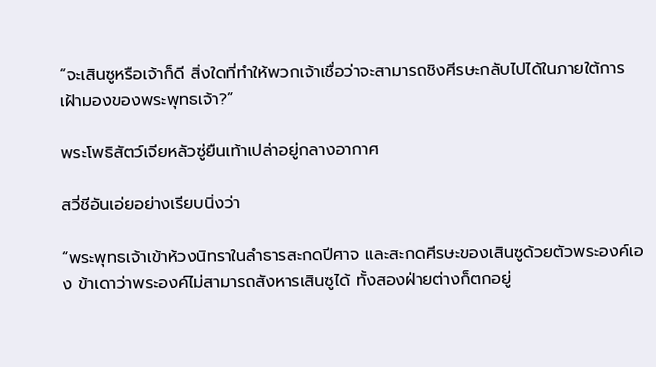“จะเสินซูหรือเจ้าก็ดี สิ่งใดที่ทำให้พวกเจ้าเชื่อว่าจะสามารถชิงศีรษะกลับไปได้ในภายใต้การเฝ้ามองของพระพุทธเจ้า?”

พระโพธิสัตว์เจียหลัวซู่ยืนเท้าเปล่าอยู่กลางอากาศ

สวี่ชีอันเอ่ยอย่างเรียบนิ่งว่า

“พระพุทธเจ้าเข้าห้วงนิทราในลำธารสะกดปีศาจ และสะกดศีรษะของเสินซูด้วยตัวพระองค์เอง ข้าเดาว่าพระองค์ไม่สามารถสังหารเสินซูได้ ทั้งสองฝ่ายต่างก็ตกอยู่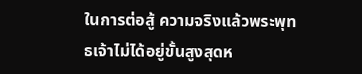ในการต่อสู้ ความจริงแล้วพระพุทธเจ้าไม่ได้อยู่ขั้นสูงสุดห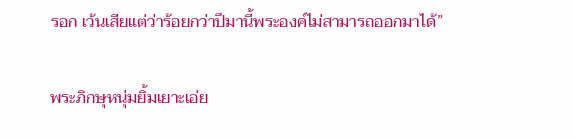รอก เว้นเสียแต่ว่าร้อยกว่าปีมานี้พระองค์ไม่สามารถออกมาได้”

พระภิกษุหนุ่มยิ้มเยาะเอ่ย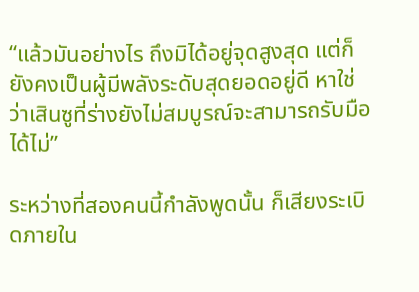“แล้วมันอย่างไร ถึงมิได้อยู่จุดสูงสุด แต่ก็ยังคงเป็นผู้มีพลังระดับสุดยอดอยู่ดี หาใช่ว่าเสินซูที่ร่างยังไม่สมบูรณ์จะสามารถรับมือได้ไม่”

ระหว่างที่สองคนนี้กำลังพูดนั้น ก็เสียงระเบิดภายใน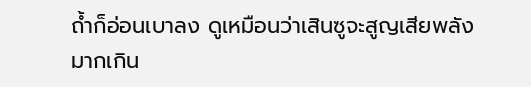ถ้ำก็อ่อนเบาลง ดูเหมือนว่าเสินซูจะสูญเสียพลังมากเกิน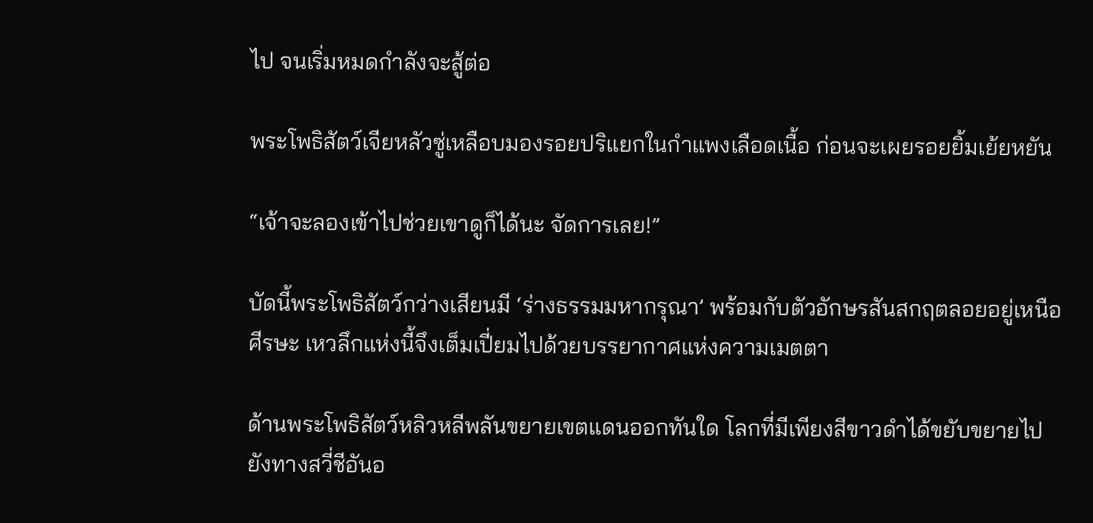ไป จนเริ่มหมดกำลังจะสู้ต่อ

พระโพธิสัตว์เจียหลัวซู่เหลือบมองรอยปริแยกในกำแพงเลือดเนื้อ ก่อนจะเผยรอยยิ้มเย้ยหยัน

“เจ้าจะลองเข้าไปช่วยเขาดูก็ได้นะ จัดการเลย!”

บัดนี้พระโพธิสัตว์กว่างเสียนมี ‘ร่างธรรมมหากรุณา’ พร้อมกับตัวอักษรสันสกฤตลอยอยู่เหนือศีรษะ เหวลึกแห่งนี้จึงเต็มเปี่ยมไปด้วยบรรยากาศแห่งความเมตตา

ด้านพระโพธิสัตว์หลิวหลีพลันขยายเขตแดนออกทันใด โลกที่มีเพียงสีขาวดำได้ขยับขยายไปยังทางสวี่ชีอันอ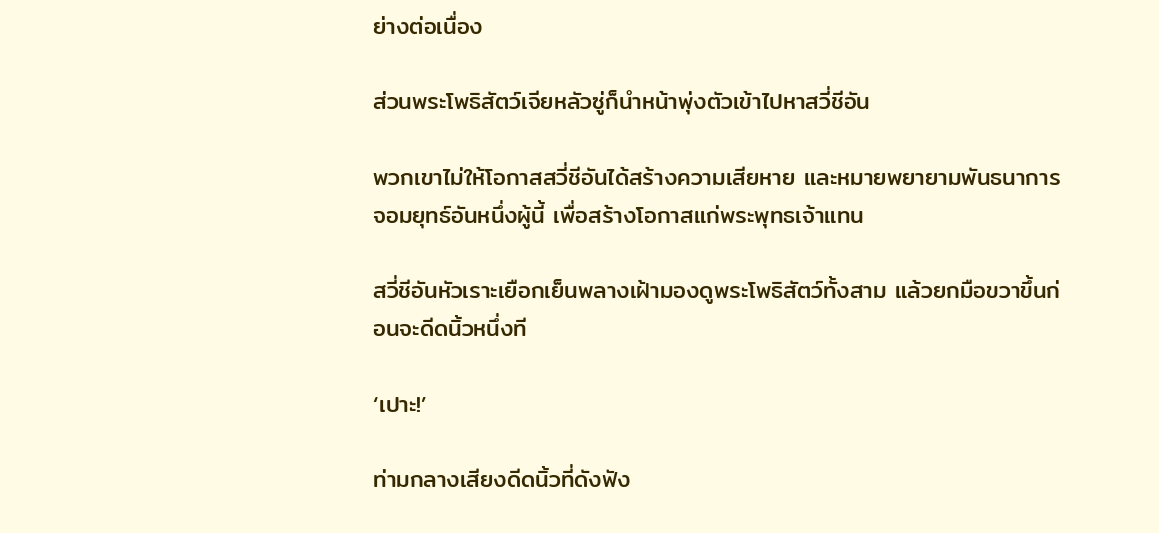ย่างต่อเนื่อง

ส่วนพระโพธิสัตว์เจียหลัวซู่ก็นำหน้าพุ่งตัวเข้าไปหาสวี่ชีอัน

พวกเขาไม่ให้โอกาสสวี่ชีอันได้สร้างความเสียหาย และหมายพยายามพันธนาการจอมยุทธ์อันหนึ่งผู้นี้ เพื่อสร้างโอกาสแก่พระพุทธเจ้าแทน

สวี่ชีอันหัวเราะเยือกเย็นพลางเฝ้ามองดูพระโพธิสัตว์ทั้งสาม แล้วยกมือขวาขึ้นก่อนจะดีดนิ้วหนึ่งที

‘เปาะ!’

ท่ามกลางเสียงดีดนิ้วที่ดังฟัง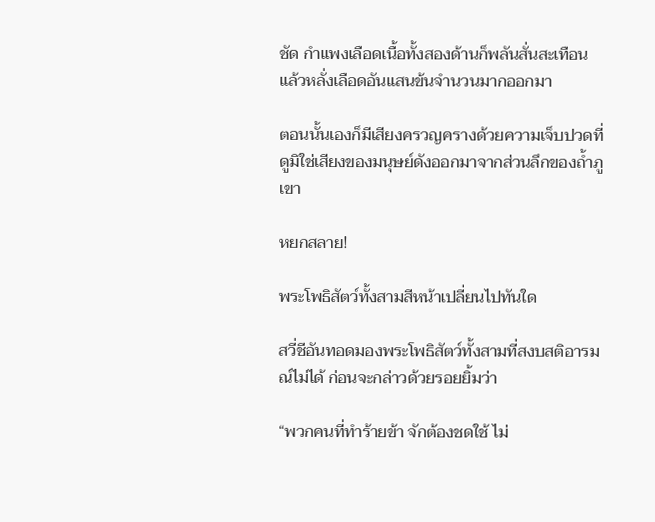ชัด กำแพงเลือดเนื้อทั้งสองด้านก็พลันสั่นสะเทือน แล้วหลั่งเลือดอันแสนข้นจำนวนมากออกมา

ตอนนั้นเองก็มีเสียงครวญครางด้วยความเจ็บปวดที่ดูมิใช่เสียงของมนุษย์ดังออกมาจากส่วนลึกของถ้ำภูเขา

หยกสลาย!

พระโพธิสัตว์ทั้งสามสีหน้าเปลี่ยนไปทันใด

สวี่ชีอันทอดมองพระโพธิสัตว์ทั้งสามที่สงบสติอารมณ์ไม่ได้ ก่อนจะกล่าวด้วยรอยยิ้มว่า

“พวกคนที่ทำร้ายข้า จักต้องชดใช้ ไม่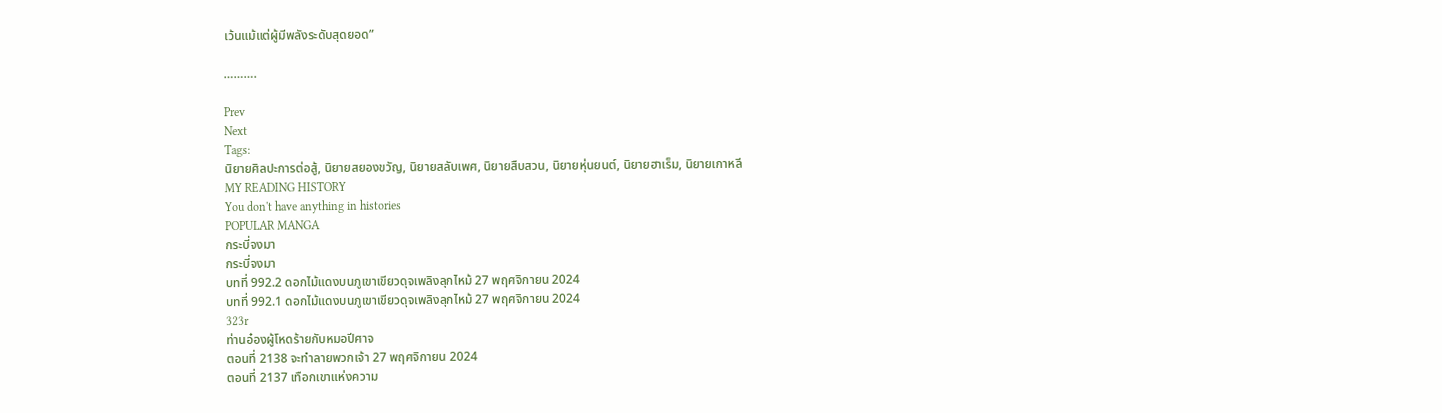เว้นแม้แต่ผู้มีพลังระดับสุดยอด”

……….

Prev
Next
Tags:
นิยายศิลปะการต่อสู้, นิยายสยองขวัญ, นิยายสลับเพศ, นิยายสืบสวน, นิยายหุ่นยนต์, นิยายฮาเร็ม, นิยายเกาหลี
MY READING HISTORY
You don't have anything in histories
POPULAR MANGA
กระบี่จงมา
กระบี่จงมา
บทที่ 992.2 ดอกไม้แดงบนภูเขาเขียวดุจเพลิงลุกไหม้ 27 พฤศจิกายน 2024
บทที่ 992.1 ดอกไม้แดงบนภูเขาเขียวดุจเพลิงลุกไหม้ 27 พฤศจิกายน 2024
323r
ท่านอ๋องผู้โหดร้ายกับหมอปีศาจ
ตอนที่ 2138 จะทำลายพวกเจ้า 27 พฤศจิกายน 2024
ตอนที่ 2137 เทือกเขาแห่งความ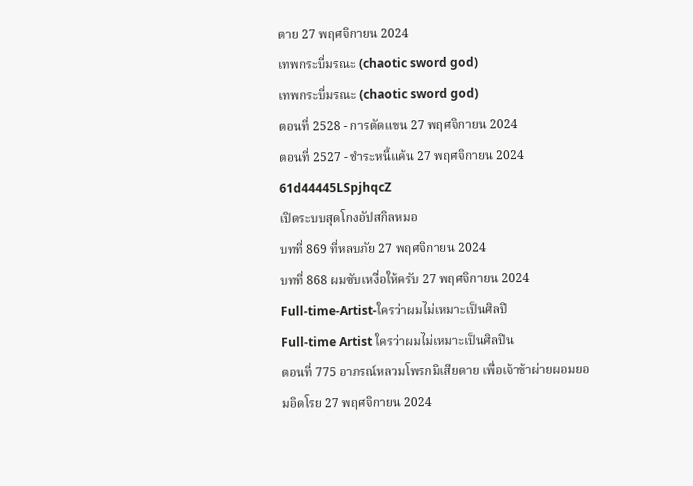ตาย 27 พฤศจิกายน 2024
เทพกระบี่มรณะ (chaotic sword god)
เทพกระบี่มรณะ (chaotic sword god)
ตอนที่ 2528 - การตัดแขน 27 พฤศจิกายน 2024
ตอนที่ 2527 - ชำระหนี้แค้น 27 พฤศจิกายน 2024
61d44445LSpjhqcZ
เปิดระบบสุดโกงอัปสกิลหมอ
บทที่ 869 ที่หลบภัย 27 พฤศจิกายน 2024
บทที่ 868 ผมซับเหงื่อให้ครับ 27 พฤศจิกายน 2024
Full-time-Artist-ใครว่าผมไม่เหมาะเป็นศิลปิ
Full-time Artist ใครว่าผมไม่เหมาะเป็นศิลปิน
ตอนที่ 775 อาภรณ์หลวมโพรกมิเสียดาย เพื่อเจ้าข้าผ่ายผอมยอมอิดโรย 27 พฤศจิกายน 2024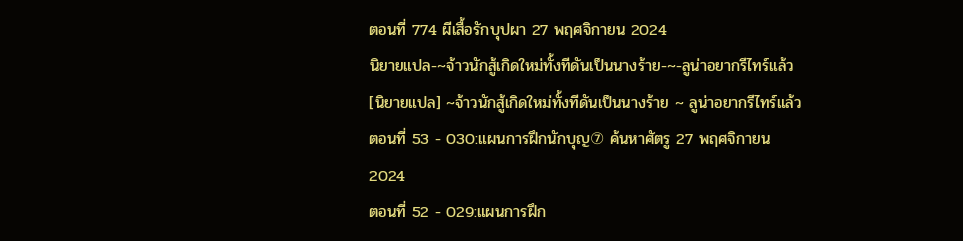ตอนที่ 774 ผีเสื้อรักบุปผา 27 พฤศจิกายน 2024
นิยายแปล-~จ้าวนักสู้เกิดใหม่ทั้งทีดันเป็นนางร้าย-~-ลูน่าอยากรีไทร์แล้ว
[นิยายแปล] ~จ้าวนักสู้เกิดใหม่ทั้งทีดันเป็นนางร้าย ~ ลูน่าอยากรีไทร์แล้ว
ตอนที่ 53 - 030:แผนการฝึกนักบุญ⑦ ค้นหาศัตรู 27 พฤศจิกายน 2024
ตอนที่ 52 - 029:แผนการฝึก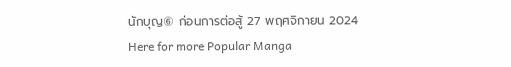นักบุญ⑥ ก่อนการต่อสู้ 27 พฤศจิกายน 2024
Here for more Popular Manga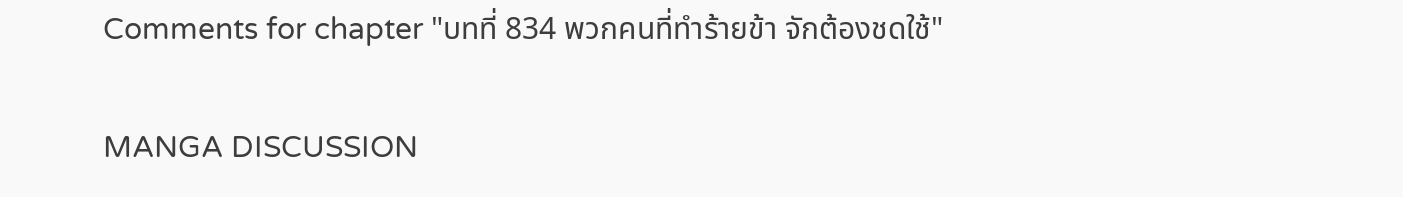Comments for chapter "บทที่ 834 พวกคนที่ทำร้ายข้า จักต้องชดใช้"

MANGA DISCUSSION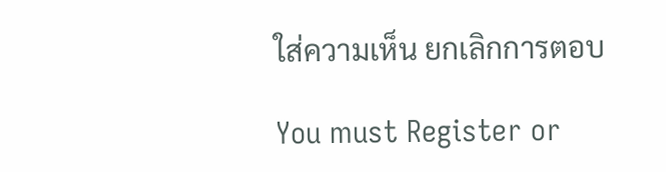ใส่ความเห็น ยกเลิกการตอบ

You must Register or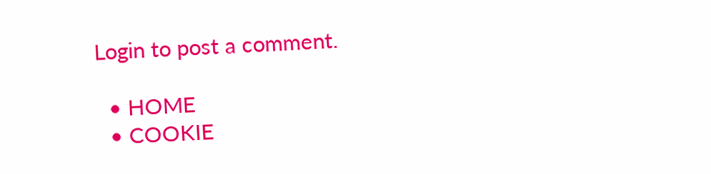Login to post a comment.

  • HOME
  • COOKIE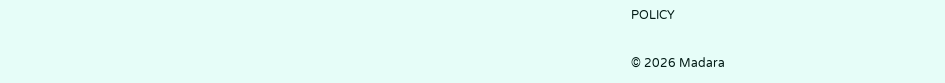POLICY

© 2026 Madara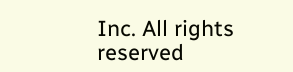Inc. All rights reserved